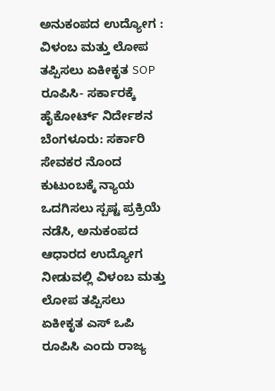ಅನುಕಂಪದ ಉದ್ಯೋಗ : ವಿಳಂಬ ಮತ್ತು ಲೋಪ ತಪ್ಪಿಸಲು ಏಕೀಕೃತ SOP ರೂಪಿಸಿ- ಸರ್ಕಾರಕ್ಕೆ ಹೈಕೋರ್ಟ್ ನಿರ್ದೇಶನ
ಬೆಂಗಳೂರು: ಸರ್ಕಾರಿ ಸೇವಕರ ನೊಂದ ಕುಟುಂಬಕ್ಕೆ ನ್ಯಾಯ ಒದಗಿಸಲು ಸ್ಪಷ್ಟ ಪ್ರಕ್ರಿಯೆ ನಡೆಸಿ, ಅನುಕಂಪದ ಆಧಾರದ ಉದ್ಯೋಗ ನೀಡುವಲ್ಲಿ ವಿಳಂಬ ಮತ್ತು ಲೋಪ ತಪ್ಪಿಸಲು ಏಕೀಕೃತ ಎಸ್ ಒಪಿ ರೂಪಿಸಿ ಎಂದು ರಾಜ್ಯ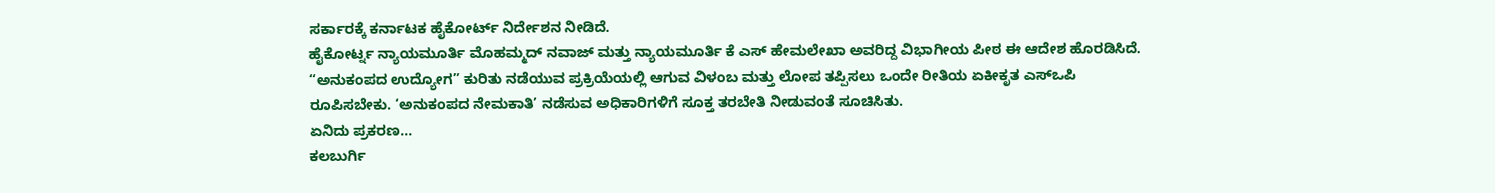ಸರ್ಕಾರಕ್ಕೆ ಕರ್ನಾಟಕ ಹೈಕೋರ್ಟ್ ನಿರ್ದೇಶನ ನೀಡಿದೆ.
ಹೈಕೋರ್ಟ್ನ ನ್ಯಾಯಮೂರ್ತಿ ಮೊಹಮ್ಮದ್ ನವಾಜ್ ಮತ್ತು ನ್ಯಾಯಮೂರ್ತಿ ಕೆ ಎಸ್ ಹೇಮಲೇಖಾ ಅವರಿದ್ದ ವಿಭಾಗೀಯ ಪೀಠ ಈ ಆದೇಶ ಹೊರಡಿಸಿದೆ. “ಅನುಕಂಪದ ಉದ್ಯೋಗ” ಕುರಿತು ನಡೆಯುವ ಪ್ರಕ್ರಿಯೆಯಲ್ಲಿ ಆಗುವ ವಿಳಂಬ ಮತ್ತು ಲೋಪ ತಪ್ಪಿಸಲು ಒಂದೇ ರೀತಿಯ ಏಕೀಕೃತ ಎಸ್ಒಪಿ ರೂಪಿಸಬೇಕು. ‘ಅನುಕಂಪದ ನೇಮಕಾತಿ’ ನಡೆಸುವ ಅಧಿಕಾರಿಗಳಿಗೆ ಸೂಕ್ತ ತರಬೇತಿ ನೀಡುವಂತೆ ಸೂಚಿಸಿತು.
ಏನಿದು ಪ್ರಕರಣ…
ಕಲಬುರ್ಗಿ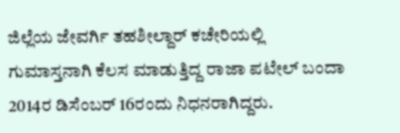ಜಿಲ್ಲೆಯ ಜೇವರ್ಗಿ ತಹಶೀಲ್ದಾರ್ ಕಚೇರಿಯಲ್ಲಿ ಗುಮಾಸ್ತನಾಗಿ ಕೆಲಸ ಮಾಡುತ್ತಿದ್ದ ರಾಜಾ ಪಟೇಲ್ ಬಂದಾ 2014ರ ಡಿಸೆಂಬರ್ 16ರಂದು ನಿಧನರಾಗಿದ್ದರು.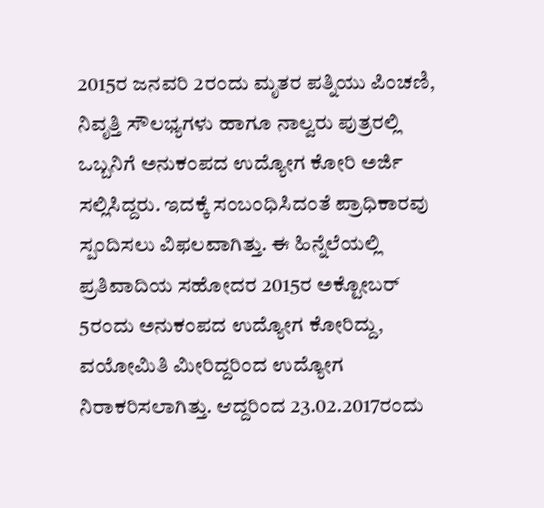2015ರ ಜನವರಿ 2ರಂದು ಮೃತರ ಪತ್ನಿಯು ಪಿಂಚಣಿ, ನಿವೃತ್ತಿ ಸೌಲಭ್ಯಗಳು ಹಾಗೂ ನಾಲ್ವರು ಪುತ್ರರಲ್ಲಿ ಒಬ್ಬನಿಗೆ ಅನುಕಂಪದ ಉದ್ಯೋಗ ಕೋರಿ ಅರ್ಜಿ ಸಲ್ಲಿಸಿದ್ದರು. ಇದಕ್ಕೆ ಸಂಬಂಧಿಸಿದಂತೆ ಪ್ರಾಧಿಕಾರವು ಸ್ಪಂದಿಸಲು ವಿಫಲವಾಗಿತ್ತು. ಈ ಹಿನ್ನೆಲೆಯಲ್ಲಿ ಪ್ರತಿವಾದಿಯ ಸಹೋದರ 2015ರ ಅಕ್ಟೋಬರ್ 5ರಂದು ಅನುಕಂಪದ ಉದ್ಯೋಗ ಕೋರಿದ್ದು, ವಯೋಮಿತಿ ಮೀರಿದ್ದರಿಂದ ಉದ್ಯೋಗ ನಿರಾಕರಿಸಲಾಗಿತ್ತು. ಆದ್ದರಿಂದ 23.02.2017ರಂದು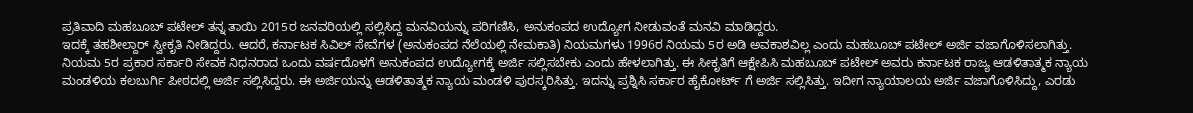ಪ್ರತಿವಾದಿ ಮಹಬೂಬ್ ಪಟೇಲ್ ತನ್ನ ತಾಯಿ 2015ರ ಜನವರಿಯಲ್ಲಿ ಸಲ್ಲಿಸಿದ್ದ ಮನವಿಯನ್ನು ಪರಿಗಣಿಸಿ, ಅನುಕಂಪದ ಉದ್ಯೋಗ ನೀಡುವಂತೆ ಮನವಿ ಮಾಡಿದ್ದರು.
ಇದಕ್ಕೆ ತಹಶೀಲ್ದಾರ್ ಸ್ವೀಕೃತಿ ನೀಡಿದ್ದರು. ಆದರೆ, ಕರ್ನಾಟಕ ಸಿವಿಲ್ ಸೇವೆಗಳ (ಅನುಕಂಪದ ನೆಲೆಯಲ್ಲಿ ನೇಮಕಾತಿ) ನಿಯಮಗಳು 1996ರ ನಿಯಮ 5ರ ಅಡಿ ಅವಕಾಶವಿಲ್ಲ ಎಂದು ಮಹಬೂಬ್ ಪಟೇಲ್ ಅರ್ಜಿ ವಜಾಗೊಳಿಸಲಾಗಿತ್ತು. ನಿಯಮ 5ರ ಪ್ರಕಾರ ಸರ್ಕಾರಿ ಸೇವಕ ನಿಧನರಾದ ಒಂದು ವರ್ಷದೊಳಗೆ ಅನುಕಂಪದ ಉದ್ಯೋಗಕ್ಕೆ ಅರ್ಜಿ ಸಲ್ಲಿಸಬೇಕು ಎಂದು ಹೇಳಲಾಗಿತ್ತು. ಈ ಸೀಕೃತಿಗೆ ಆಕ್ಷೇಪಿಸಿ ಮಹಬೂಬ್ ಪಟೇಲ್ ಅವರು ಕರ್ನಾಟಕ ರಾಜ್ಯ ಆಡಳಿತಾತ್ಮಕ ನ್ಯಾಯ ಮಂಡಳಿಯ ಕಲಬುರ್ಗಿ ಪೀಠದಲ್ಲಿ ಅರ್ಜಿ ಸಲ್ಲಿಸಿದ್ದರು. ಈ ಅರ್ಜಿಯನ್ನು ಆಡಳಿತಾತ್ಮಕ ನ್ಯಾಯ ಮಂಡಳಿ ಪುರಸ್ಕರಿಸಿತ್ತು. ಇದನ್ನು ಪ್ರಶ್ನಿಸಿ ಸರ್ಕಾರ ಹೈಕೋರ್ಟ್ ಗೆ ಅರ್ಜಿ ಸಲ್ಲಿಸಿತ್ತು. ಇದೀಗ ನ್ಯಾಯಾಲಯ ಅರ್ಜಿ ವಜಾಗೊಳಿಸಿದ್ದು, ಎರಡು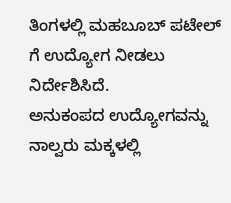ತಿಂಗಳಲ್ಲಿ ಮಹಬೂಬ್ ಪಟೇಲ್ ಗೆ ಉದ್ಯೋಗ ನೀಡಲು ನಿರ್ದೇಶಿಸಿದೆ.
ಅನುಕಂಪದ ಉದ್ಯೋಗವನ್ನು ನಾಲ್ವರು ಮಕ್ಕಳಲ್ಲಿ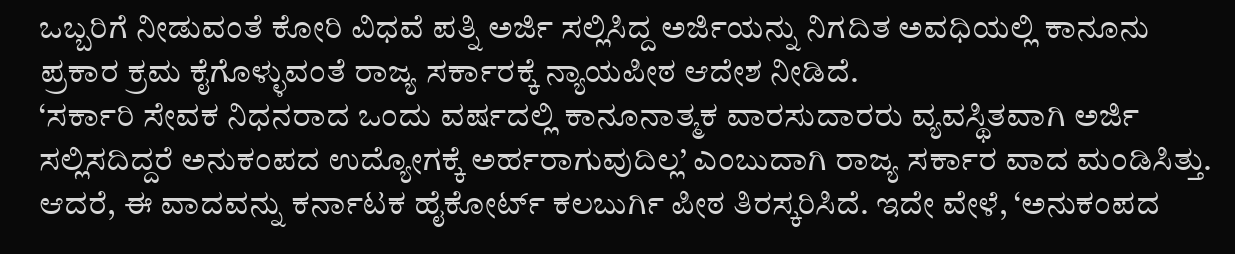ಒಬ್ಬರಿಗೆ ನೀಡುವಂತೆ ಕೋರಿ ವಿಧವೆ ಪತ್ನಿ ಅರ್ಜಿ ಸಲ್ಲಿಸಿದ್ದ ಅರ್ಜಿಯನ್ನು ನಿಗದಿತ ಅವಧಿಯಲ್ಲಿ ಕಾನೂನು ಪ್ರಕಾರ ಕ್ರಮ ಕೈಗೊಳ್ಳುವಂತೆ ರಾಜ್ಯ ಸರ್ಕಾರಕ್ಕೆ ನ್ಯಾಯಪೀಠ ಆದೇಶ ನೀಡಿದೆ.
‘ಸರ್ಕಾರಿ ಸೇವಕ ನಿಧನರಾದ ಒಂದು ವರ್ಷದಲ್ಲಿ ಕಾನೂನಾತ್ಮಕ ವಾರಸುದಾರರು ವ್ಯವಸ್ಥಿತವಾಗಿ ಅರ್ಜಿ ಸಲ್ಲಿಸದಿದ್ದರೆ ಅನುಕಂಪದ ಉದ್ಯೋಗಕ್ಕೆ ಅರ್ಹರಾಗುವುದಿಲ್ಲ’ ಎಂಬುದಾಗಿ ರಾಜ್ಯ ಸರ್ಕಾರ ವಾದ ಮಂಡಿಸಿತ್ತು. ಆದರೆ, ಈ ವಾದವನ್ನು ಕರ್ನಾಟಕ ಹೈಕೋರ್ಟ್ ಕಲಬುರ್ಗಿ ಪೀಠ ತಿರಸ್ಕರಿಸಿದೆ. ಇದೇ ವೇಳೆ, ‘ಅನುಕಂಪದ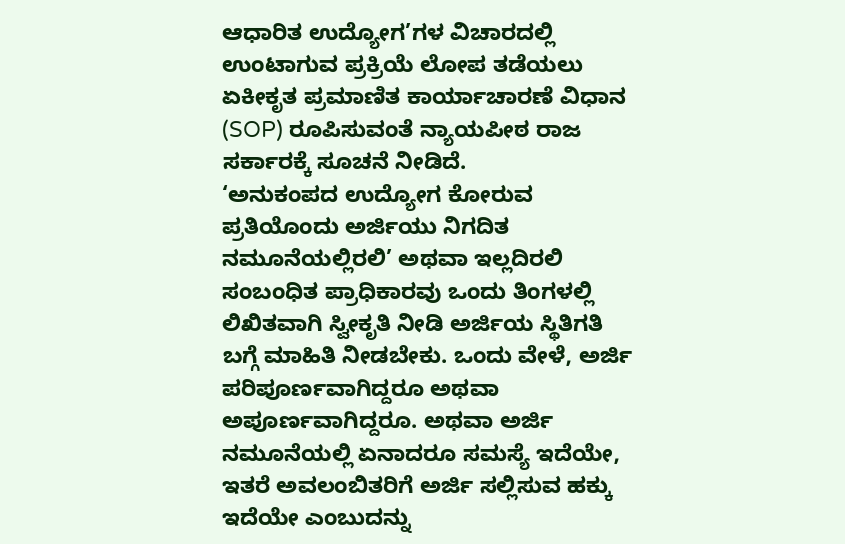ಆಧಾರಿತ ಉದ್ಯೋಗ’ಗಳ ವಿಚಾರದಲ್ಲಿ ಉಂಟಾಗುವ ಪ್ರಕ್ರಿಯೆ ಲೋಪ ತಡೆಯಲು ಏಕೀಕೃತ ಪ್ರಮಾಣಿತ ಕಾರ್ಯಾಚಾರಣೆ ವಿಧಾನ (SOP) ರೂಪಿಸುವಂತೆ ನ್ಯಾಯಪೀಠ ರಾಜ ಸರ್ಕಾರಕ್ಕೆ ಸೂಚನೆ ನೀಡಿದೆ.
‘ಅನುಕಂಪದ ಉದ್ಯೋಗ ಕೋರುವ ಪ್ರತಿಯೊಂದು ಅರ್ಜಿಯು ನಿಗದಿತ ನಮೂನೆಯಲ್ಲಿರಲಿ’ ಅಥವಾ ಇಲ್ಲದಿರಲಿ ಸಂಬಂಧಿತ ಪ್ರಾಧಿಕಾರವು ಒಂದು ತಿಂಗಳಲ್ಲಿ ಲಿಖಿತವಾಗಿ ಸ್ವೀಕೃತಿ ನೀಡಿ ಅರ್ಜಿಯ ಸ್ಥಿತಿಗತಿ ಬಗ್ಗೆ ಮಾಹಿತಿ ನೀಡಬೇಕು. ಒಂದು ವೇಳೆ, ಅರ್ಜಿ ಪರಿಪೂರ್ಣವಾಗಿದ್ದರೂ ಅಥವಾ ಅಪೂರ್ಣವಾಗಿದ್ದರೂ. ಅಥವಾ ಅರ್ಜಿ ನಮೂನೆಯಲ್ಲಿ ಏನಾದರೂ ಸಮಸ್ಯೆ ಇದೆಯೇ, ಇತರೆ ಅವಲಂಬಿತರಿಗೆ ಅರ್ಜಿ ಸಲ್ಲಿಸುವ ಹಕ್ಕು ಇದೆಯೇ ಎಂಬುದನ್ನು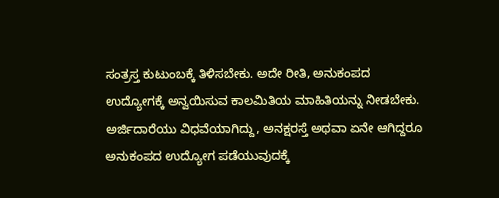ಸಂತ್ರಸ್ತ ಕುಟುಂಬಕ್ಕೆ ತಿಳಿಸಬೇಕು. ಅದೇ ರೀತಿ, ಅನುಕಂಪದ ಉದ್ಯೋಗಕ್ಕೆ ಅನ್ವಯಿಸುವ ಕಾಲಮಿತಿಯ ಮಾಹಿತಿಯನ್ನು ನೀಡಬೇಕು. ಅರ್ಜಿದಾರೆಯು ವಿಧವೆಯಾಗಿದ್ದು, ಅನಕ್ಷರಸ್ತೆ ಅಥವಾ ಏನೇ ಆಗಿದ್ದರೂ ಅನುಕಂಪದ ಉದ್ಯೋಗ ಪಡೆಯುವುದಕ್ಕೆ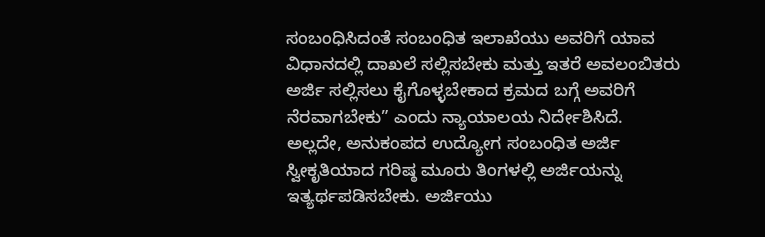ಸಂಬಂಧಿಸಿದಂತೆ ಸಂಬಂಧಿತ ಇಲಾಖೆಯು ಅವರಿಗೆ ಯಾವ ವಿಧಾನದಲ್ಲಿ ದಾಖಲೆ ಸಲ್ಲಿಸಬೇಕು ಮತ್ತು ಇತರೆ ಅವಲಂಬಿತರು ಅರ್ಜಿ ಸಲ್ಲಿಸಲು ಕೈಗೊಳ್ಳಬೇಕಾದ ಕ್ರಮದ ಬಗ್ಗೆ ಅವರಿಗೆ ನೆರವಾಗಬೇಕು” ಎಂದು ನ್ಯಾಯಾಲಯ ನಿರ್ದೇಶಿಸಿದೆ.
ಅಲ್ಲದೇ, ಅನುಕಂಪದ ಉದ್ಯೋಗ ಸಂಬಂಧಿತ ಅರ್ಜಿ ಸ್ವೀಕೃತಿಯಾದ ಗರಿಷ್ಠ ಮೂರು ತಿಂಗಳಲ್ಲಿ ಅರ್ಜಿಯನ್ನು ಇತ್ಯರ್ಥಪಡಿಸಬೇಕು. ಅರ್ಜಿಯು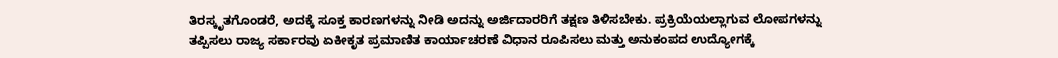ತಿರಸ್ಕೃತಗೊಂಡರೆ, ಅದಕ್ಕೆ ಸೂಕ್ತ ಕಾರಣಗಳನ್ನು ನೀಡಿ ಅದನ್ನು ಅರ್ಜಿದಾರರಿಗೆ ತಕ್ಷಣ ತಿಳಿಸಬೇಕು. ಪ್ರಕ್ರಿಯೆಯಲ್ಲಾಗುವ ಲೋಪಗಳನ್ನು ತಪ್ಪಿಸಲು ರಾಜ್ಯ ಸರ್ಕಾರವು ಏಕೀಕೃತ ಪ್ರಮಾಣಿತ ಕಾರ್ಯಾಚರಣೆ ವಿಧಾನ ರೂಪಿಸಲು ಮತ್ತು ಅನುಕಂಪದ ಉದ್ಯೋಗಕ್ಕೆ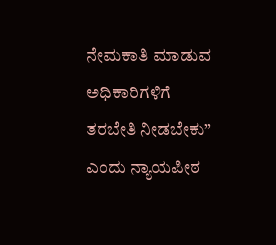ನೇಮಕಾತಿ ಮಾಡುವ ಅಧಿಕಾರಿಗಳಿಗೆ ತರಬೇತಿ ನೀಡಬೇಕು” ಎಂದು ನ್ಯಾಯಪೀಠ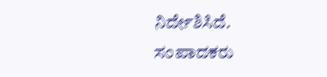ನಿರ್ದೇಶಿಸಿದೆ.
ಸಂಪಾದಕರು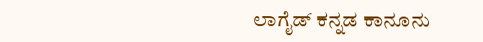ಲಾಗೈಡ್ ಕನ್ನಡ ಕಾನೂನು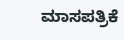ಮಾಸಪತ್ರಿಕೆ